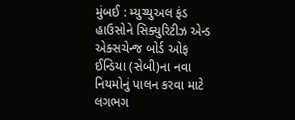મુંબઈ : મ્યુચ્યુઅલ ફંડ હાઉસોને સિક્યુરિટીઝ એન્ડ એક્સચેન્જ બોર્ડ ઓફ ઈન્ડિયા (સેબી)ના નવા નિયમોનું પાલન કરવા માટે લગભગ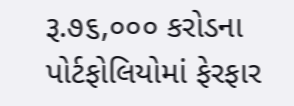રૂ.૭૬,૦૦૦ કરોડના પોર્ટફોલિયોમાં ફેરફાર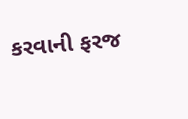કરવાની ફરજ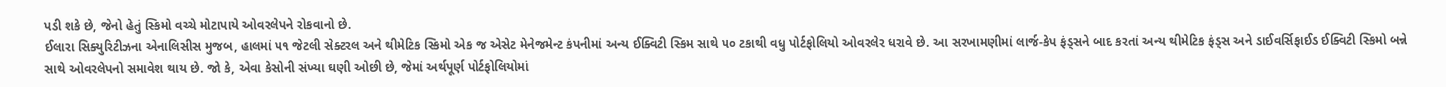પડી શકે છે, જેનો હેતું સ્કિમો વચ્ચે મોટાપાયે ઓવરલેપને રોકવાનો છે.
ઈલારા સિક્યુરિટીઝના એનાલિસીસ મુજબ, હાલમાં ૫૧ જેટલી સેક્ટરલ અને થીમેટિક સ્કિમો એક જ એસેટ મેનેજમેન્ટ કંપનીમાં અન્ય ઈક્વિટી સ્કિમ સાથે ૫૦ ટકાથી વધુ પોર્ટફોલિયો ઓવરલેર ધરાવે છે. આ સરખામણીમાં લાર્જ-કેપ ફંડ્સને બાદ કરતાં અન્ય થીમેટિક ફંડ્સ અને ડાઈવર્સિફાઈડ ઈક્વિટી સ્કિમો બન્ને સાથે ઓવરલેપનો સમાવેશ થાય છે. જો કે, એવા કેસોની સંખ્યા ઘણી ઓછી છે, જેમાં અર્થપૂર્ણ પોર્ટફોલિયોમાં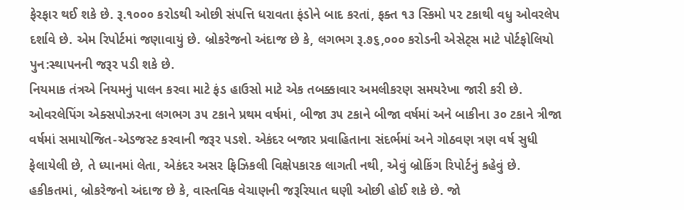ફેરફાર થઈ શકે છે. રૂ.૧૦૦૦ કરોડથી ઓછી સંપત્તિ ધરાવતા ફંડોને બાદ કરતાં, ફક્ત ૧૩ સ્કિમો ૫૨ ટકાથી વધુ ઓવરલેપ દર્શાવે છે. એમ રિપોર્ટમાં જણાવાયું છે. બ્રોકરેજનો અંદાજ છે કે, લગભગ રૂ.૭૬,૦૦૦ કરોડની એસેટ્સ માટે પોર્ટફોલિયો પુન:સ્થાપનની જરૂર પડી શકે છે.
નિયમાક તંત્રએ નિયમનું પાલન કરવા માટે ફંડ હાઉસો માટે એક તબક્કાવાર અમલીકરણ સમયરેખા જારી કરી છે. ઓવરલેપિંગ એક્સપોઝરના લગભગ ૩૫ ટકાને પ્રથમ વર્ષમાં, બીજા ૩૫ ટકાને બીજા વર્ષમાં અને બાકીના ૩૦ ટકાને ત્રીજા વર્ષમાં સમાયોજિત-એડજસ્ટ કરવાની જરૂર પડશે. એકંદર બજાર પ્રવાહિતાના સંદર્ભમાં અને ગોઠવણ ત્રણ વર્ષ સુધી ફેલાયેલી છે, તે ધ્યાનમાં લેતા, એકંદર અસર ફિઝિકલી વિક્ષેપકારક લાગતી નથી, એવું બ્રોકિંગ રિપોર્ટનું કહેવું છે.
હકીકતમાં, બ્રોકરેજનો અંદાજ છે કે, વાસ્તવિક વેચાણની જરૂરિયાત ઘણી ઓછી હોઈ શકે છે. જો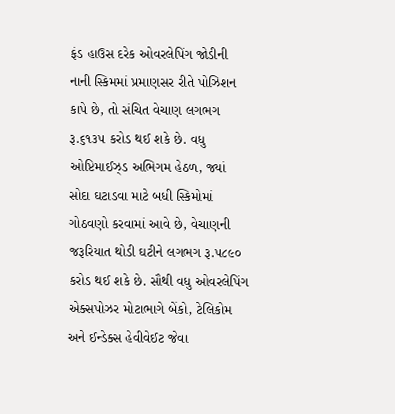ફંડ હાઉસ દરેક ઓવરલેપિંગ જોડીની નાની સ્કિમમાં પ્રમાણસર રીતે પોઝિશન કાપે છે, તો સંચિત વેચાણ લગભગ રૂ.૬૧૩૫ કરોડ થઈ શકે છે. વધુ ઓપ્ટિમાઈઝ્ડ અભિગમ હેઠળ, જ્યાં સોદા ઘટાડવા માટે બધી સ્કિમોમાં ગોઠવણો કરવામાં આવે છે, વેચાણની જરૂરિયાત થોડી ઘટીને લગભગ રૂ.૫૮૯૦ કરોડ થઈ શકે છે. સૌથી વધુ ઓવરલેપિંગ એક્સપોઝર મોટાભાગે બેંકો, ટેલિકોમ અને ઈન્ડેક્સ હેવીવેઈટ જેવા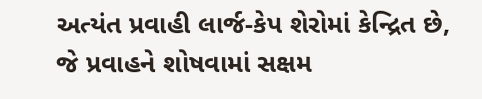અત્યંત પ્રવાહી લાર્જ-કેપ શેરોમાં કેન્દ્રિત છે, જે પ્રવાહને શોષવામાં સક્ષમ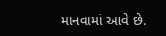માનવામાં આવે છે.